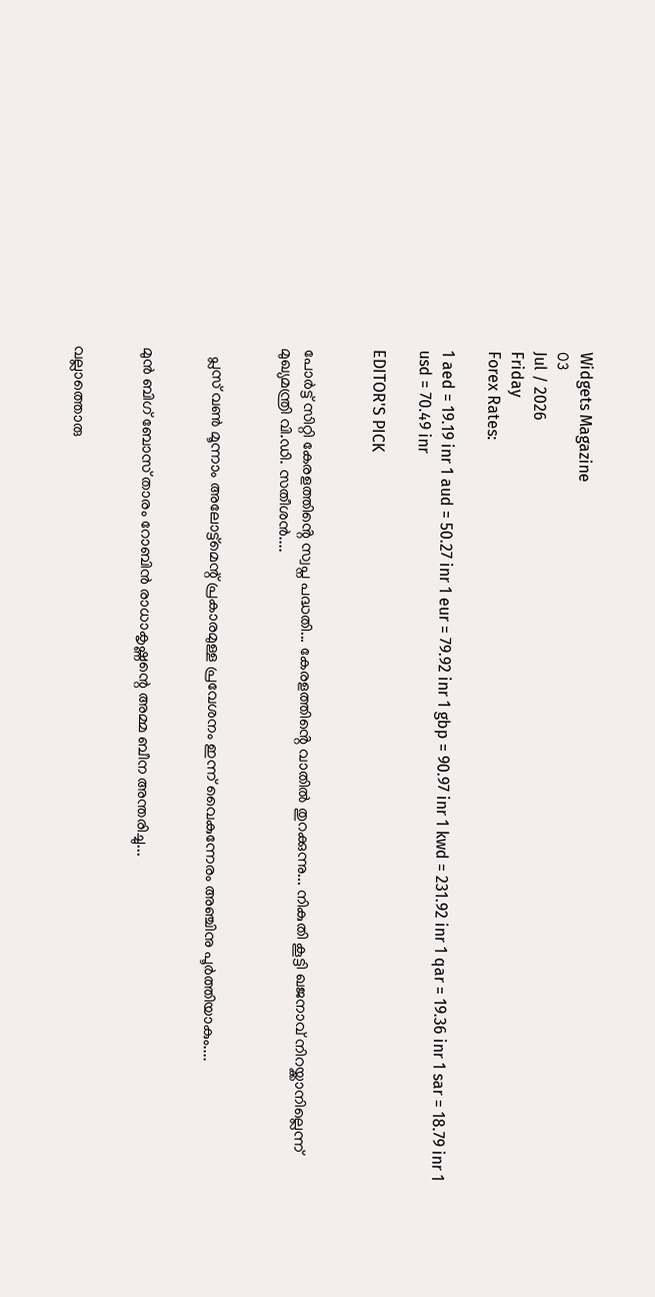Widgets Magazine
03
Jul / 2026
Friday
Forex Rates:

1 aed = 19.19 inr 1 aud = 50.27 inr 1 eur = 79.92 inr 1 gbp = 90.97 inr 1 kwd = 231.92 inr 1 qar = 19.36 inr 1 sar = 18.79 inr 1 usd = 70.49 inr

EDITOR'S PICK


പോർട്ട് സിറ്റി കേരളത്തിൻ്റെ സ്വപ്ന പദ്ധതി... കേരളത്തിൻ്റെ വാതിൽ തുറക്കുന്നു... നികുതി കൂട്ടി ഖജനാവ് നിറയ്ക്കാനില്ലെന്ന് മുഖ്യമന്ത്രി വി.ഡി. സതീശൻ....


  പ്ലസ് വണ്‍ മൂന്നാം അലോട്ട്‌മെന്റ് പ്രകാരമുള്ള പ്രവേശനം ഇന്ന് വൈകുന്നേരം അഞ്ചിനു പൂര്‍ത്തിയാകും....


മുൻ ബിഗ് ബോസ് താരം റോബിൻ രാധാകൃഷ്ണന്റെ അമ്മ ബീന അന്തരിച്ചു...


വല്ലാത്തൊരു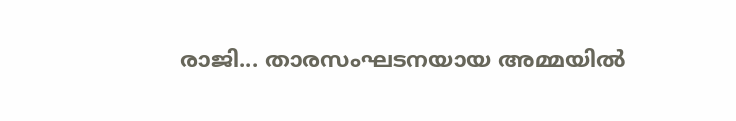രാജി... താരസംഘടനയായ അമ്മയിൽ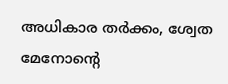അധികാര തർക്കം, ശ്വേത മേനോന്റെ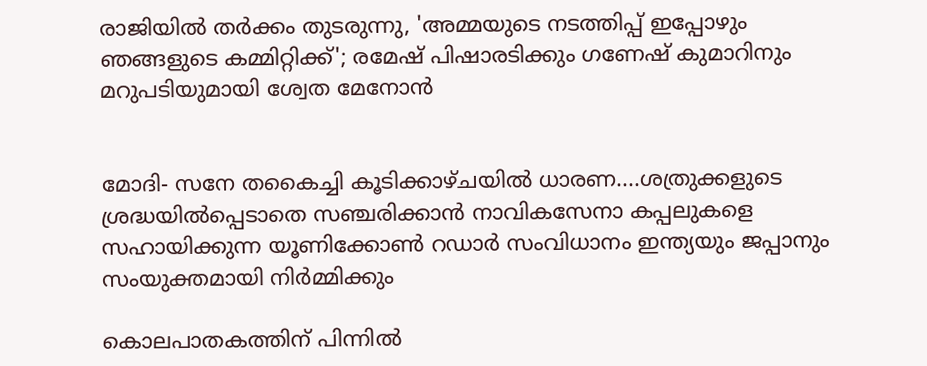രാജിയിൽ തർക്കം തുടരുന്നു, 'അമ്മയുടെ നടത്തിപ്പ് ഇപ്പോഴും ഞങ്ങളുടെ കമ്മിറ്റിക്ക്'; രമേഷ് പിഷാരടിക്കും ഗണേഷ് കുമാറിനും മറുപടിയുമായി ശ്വേത മേനോൻ


മോദി- സനേ തകൈച്ചി കൂടിക്കാഴ്ചയിൽ ധാരണ....ശത്രുക്കളുടെ ശ്രദ്ധയിൽപ്പെടാതെ സഞ്ചരിക്കാൻ നാവികസേനാ കപ്പലുകളെ സഹായിക്കുന്ന യൂണിക്കോൺ റഡാർ സംവിധാനം ഇന്ത്യയും ജപ്പാനും സംയുക്തമായി നിർമ്മിക്കും

കൊലപാതകത്തിന് പിന്നിൽ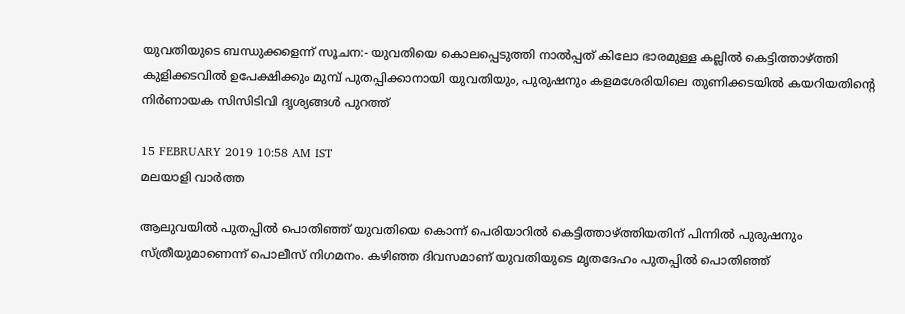യുവതിയുടെ ബന്ധുക്കളെന്ന് സൂചന:- യുവതിയെ കൊലപ്പെടുത്തി നാൽപ്പത് കിലോ ഭാരമുള്ള കല്ലിൽ കെട്ടിത്താഴ്ത്തി കുളിക്കടവിൽ ഉപേക്ഷിക്കും മുമ്പ് പുതപ്പിക്കാനായി യുവതിയും, പുരുഷനും കളമശേരിയിലെ തുണിക്കടയിൽ കയറിയതിന്റെ നിർണായക സിസിടിവി ദൃശ്യങ്ങൾ പുറത്ത്

15 FEBRUARY 2019 10:58 AM IST
മലയാളി വാര്‍ത്ത

ആലുവയില്‍ പുതപ്പില്‍ പൊതിഞ്ഞ് യുവതിയെ കൊന്ന് പെരിയാറില്‍ കെട്ടിത്താഴ്ത്തിയതിന് പിന്നില്‍ പുരുഷനും സ്ത്രീയുമാണെന്ന് പൊലീസ് നിഗമനം. കഴിഞ്ഞ ദിവസമാണ് യുവതിയുടെ മൃതദേഹം പുതപ്പില്‍ പൊതിഞ്ഞ്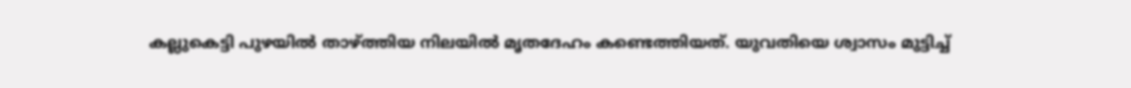കല്ലുകെട്ടി പുഴയില്‍ താഴ്ത്തിയ നിലയില്‍ മൃതദേഹം കണ്ടെത്തിയത്. യുവതിയെ ശ്വാസം മുട്ടിച്ച്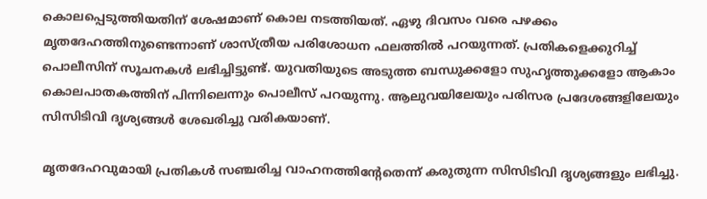കൊലപ്പെടുത്തിയതിന് ശേഷമാണ് കൊല നടത്തിയത്. ഏഴു ദിവസം വരെ പഴക്കം മൃതദേഹത്തിനുണ്ടെന്നാണ് ശാസ്ത്രീയ പരിശോധന ഫലത്തില്‍ പറയുന്നത്. പ്രതികളെക്കുറിച്ച് പൊലീസിന് സൂചനകള്‍ ലഭിച്ചിട്ടുണ്ട്. യുവതിയുടെ അടുത്ത ബന്ധുക്കളോ സുഹൃത്തുക്കളോ ആകാം കൊലപാതകത്തിന് പിന്നിലെന്നും പൊലീസ് പറയുന്നു. ആലുവയിലേയും പരിസര പ്രദേശങ്ങളിലേയും സിസിടിവി ദൃശ്യങ്ങള്‍ ശേഖരിച്ചു വരികയാണ്.

മൃതദേഹവുമായി പ്രതികള്‍ സഞ്ചരിച്ച വാഹനത്തിന്റേതെന്ന് കരുതുന്ന സിസിടിവി ദൃശ്യങ്ങളും ലഭിച്ചു.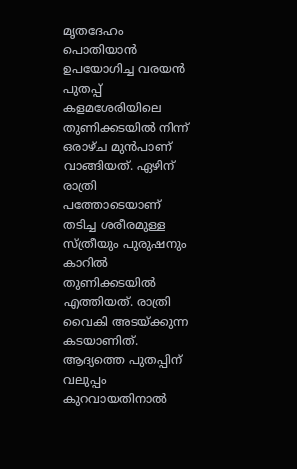മൃതദേഹം പൊതിയാന്‍ ഉപയോഗിച്ച വരയന്‍ പുതപ്പ് കളമശേരിയിലെ തുണിക്കടയില്‍ നിന്ന് ഒരാഴ്ച മുന്‍പാണ് വാങ്ങിയത്. ഏഴിന് രാത്രി പത്തോടെയാണ് തടിച്ച ശരീരമുള്ള സ്ത്രീയും പുരുഷനും കാറില്‍ തുണിക്കടയില്‍ എത്തിയത്. രാത്രി വൈകി അടയ്ക്കുന്ന കടയാണിത്. ആദ്യത്തെ പുതപ്പിന് വലുപ്പം കുറവായതിനാല്‍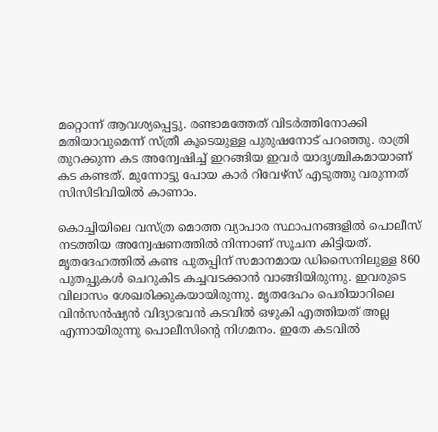മറ്റൊന്ന് ആവശ്യപ്പെട്ടു. രണ്ടാമത്തേത് വിടര്‍ത്തിനോക്കി മതിയാവുമെന്ന് സ്ത്രീ കൂടെയുള്ള പുരുഷനോട് പറഞ്ഞു. രാത്രി തുറക്കുന്ന കട അന്വേഷിച്ച് ഇറങ്ങിയ ഇവര്‍ യാദൃശ്ചികമായാണ് കട കണ്ടത്. മുന്നോട്ടു പോയ കാര്‍ റിവേഴ്‌സ് എടുത്തു വരുന്നത് സിസിടിവിയില്‍ കാണാം.

കൊച്ചിയിലെ വസ്ത്ര മൊത്ത വ്യാപാര സ്ഥാപനങ്ങളില്‍ പൊലീസ് നടത്തിയ അന്വേഷണത്തില്‍ നിന്നാണ് സൂചന കിട്ടിയത്. മൃതദേഹത്തില്‍ കണ്ട പുതപ്പിന് സമാനമായ ഡിസൈനിലുള്ള 860 പുതപ്പുകള്‍ ചെറുകിട കച്ചവടക്കാന്‍ വാങ്ങിയിരുന്നു. ഇവരുടെ വിലാസം ശേഖരിക്കുകയായിരുന്നു. മൃതദേഹം പെരിയാറിലെ വിന്‍സന്‍ഷ്യന്‍ വിദ്യാഭവന്‍ കടവില്‍ ഒഴുകി എത്തിയത് അല്ല എന്നായിരുന്നു പൊലീസിന്റെ നിഗമനം. ഇതേ കടവില്‍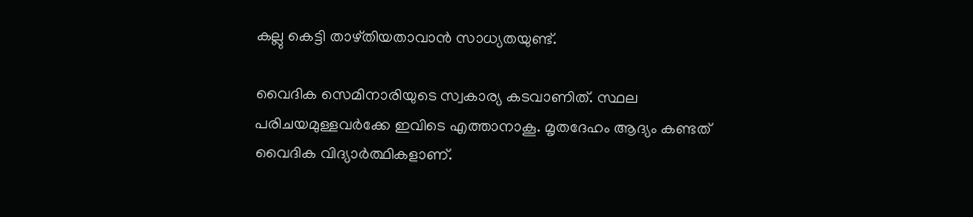കല്ലു കെട്ടി താഴ്തിയതാവാന്‍ സാധ്യതയുണ്ട്.

വൈദിക സെമിനാരിയുടെ സ്വകാര്യ കടവാണിത്. സ്ഥല പരിചയമുള്ളവര്‍ക്കേ ഇവിടെ എത്താനാകൂ. മൃതദേഹം ആദ്യം കണ്ടത് വൈദിക വിദ്യാര്‍ത്ഥികളാണ്.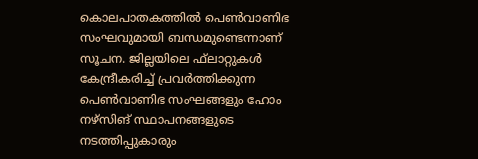കൊലപാതകത്തില്‍ പെണ്‍വാണിഭ സംഘവുമായി ബന്ധമുണ്ടെന്നാണ് സൂചന. ജില്ലയിലെ ഫ്‌ലാറ്റുകള്‍ കേന്ദ്രീകരിച്ച് പ്രവര്‍ത്തിക്കുന്ന പെണ്‍വാണിഭ സംഘങ്ങളും ഹോം നഴ്‌സിങ് സ്ഥാപനങ്ങളുടെ നടത്തിപ്പുകാരും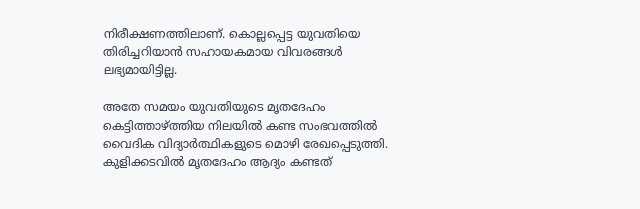നിരീക്ഷണത്തിലാണ്. കൊല്ലപ്പെട്ട യുവതിയെ തിരിച്ചറിയാന്‍ സഹായകമായ വിവരങ്ങള്‍ ലഭ്യമായിട്ടില്ല.

അതേ സമയം യുവതിയുടെ മൃതദേഹം കെട്ടിത്താഴ്ത്തിയ നിലയിൽ കണ്ട സംഭവത്തിൽ വൈദിക വിദ്യാർത്ഥികളുടെ മൊഴി രേഖപ്പെടുത്തി. കുളിക്കടവിൽ മൃതദേഹം ആദ്യം കണ്ടത്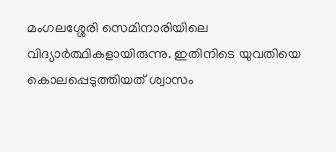മംഗലശ്ശേരി സെമിനാരിയിലെ വിദ്യാർത്ഥികളായിരുന്നു. ഇതിനിടെ യുവതിയെ കൊലപ്പെടുത്തിയത് ശ്വാസം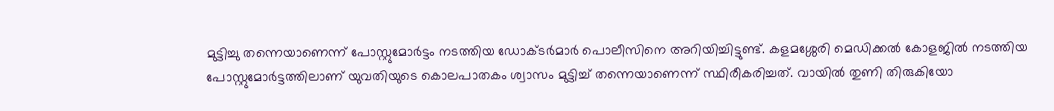മുട്ടിച്ചു തന്നെയാണെന്ന് പോസ്റ്റുമോർട്ടം നടത്തിയ ഡോക്ടർമാർ പൊലീസിനെ അറിയിച്ചിട്ടുണ്ട്. കളമശ്ശേരി മെഡിക്കൽ കോളജിൽ നടത്തിയ പോസ്റ്റുമോർട്ടത്തിലാണ് യുവതിയുടെ കൊലപാതകം ശ്വാസം മുട്ടിച്ച് തന്നെയാണെന്ന് സ്ഥിരീകരിച്ചത്. വായിൽ തുണി തിരുകിയോ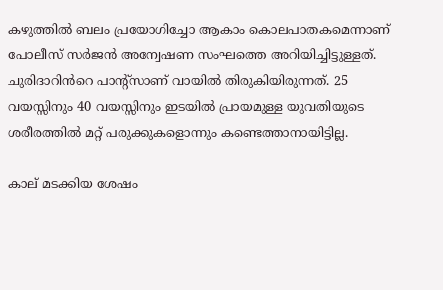കഴുത്തിൽ ബലം പ്രയോഗിച്ചോ ആകാം കൊലപാതകമെന്നാണ് പോലീസ് സർജൻ അന്വേഷണ സംഘത്തെ അറിയിച്ചിട്ടുള്ളത്. ചുരിദാറിൻറെ പാന്‍റ്സാണ് വായിൽ തിരുകിയിരുന്നത്. 25 വയസ്സിനും 40 വയസ്സിനും ഇടയിൽ പ്രായമുള്ള യുവതിയുടെ ശരീരത്തിൽ മറ്റ് പരുക്കുകളൊന്നും കണ്ടെത്താനായിട്ടില്ല.

കാല് മടക്കിയ ശേഷം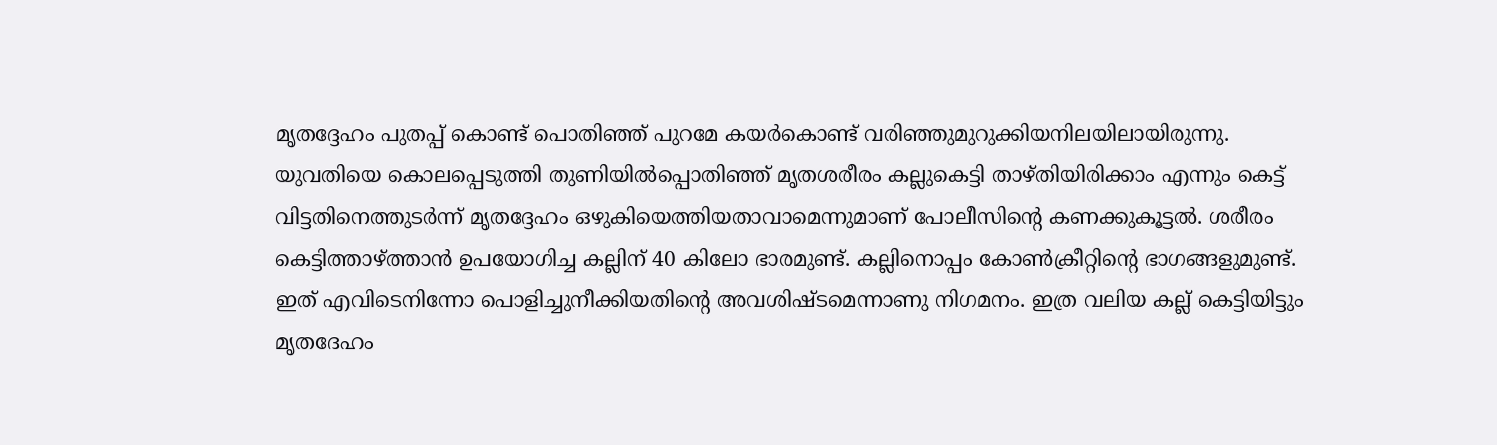മൃതദ്ദേഹം പുതപ്പ് കൊണ്ട് പൊതിഞ്ഞ് പുറമേ കയര്‍കൊണ്ട് വരിഞ്ഞുമുറുക്കിയനിലയിലായിരുന്നു. യുവതിയെ കൊലപ്പെടുത്തി തുണിയില്‍പ്പൊതിഞ്ഞ് മൃതശരീരം കല്ലുകെട്ടി താഴ്തിയിരിക്കാം എന്നും കെട്ട് വിട്ടതിനെത്തുടര്‍ന്ന് മൃതദ്ദേഹം ഒഴുകിയെത്തിയതാവാമെന്നുമാണ് പോലീസിന്റെ കണക്കുകൂട്ടല്‍. ശരീരം കെട്ടിത്താഴ്ത്താൻ ഉപയോഗിച്ച കല്ലിന് 40 കിലോ ഭാരമുണ്ട്. കല്ലിനൊപ്പം കോൺക്രീറ്റിന്റെ ഭാഗങ്ങളുമുണ്ട്. ഇത് എവിടെനിന്നോ പൊളിച്ചുനീക്കിയതിന്റെ അവശിഷ്ടമെന്നാണു നിഗമനം. ഇത്ര വലിയ കല്ല് കെട്ടിയിട്ടും മൃതദേഹം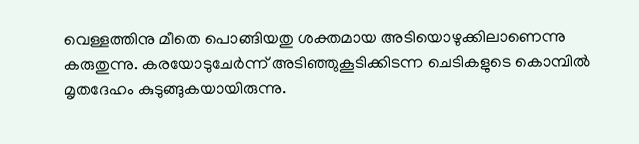വെള്ളത്തിനു മീതെ പൊങ്ങിയതു ശക്തമായ അടിയൊഴുക്കിലാണെന്നു കരുതുന്നു. കരയോടുചേർന്ന് അടിഞ്ഞുകൂടിക്കിടന്ന ചെടികളുടെ കൊമ്പിൽ മൃതദേഹം കുടുങ്ങുകയായിരുന്നു.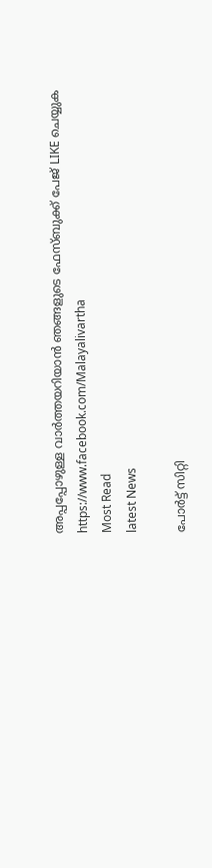അപ്പപ്പോഴുള്ള വാര്‍ത്തയറിയാന്‍ ഞങ്ങളുടെ ഫേസ്‌ബുക്ക്‌ പേജ് LIKE ചെയ്യുക
https://www.facebook.com/Malayalivartha
Most Read
latest News

പോർട്ട് സിറ്റി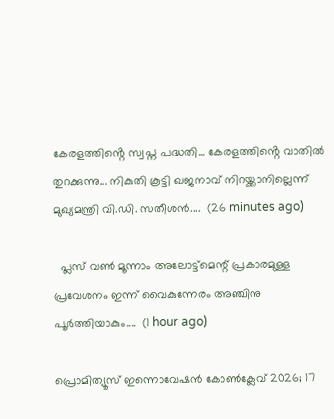കേരളത്തിൻ്റെ സ്വപ്ന പദ്ധതി... കേരളത്തിൻ്റെ വാതിൽ തുറക്കുന്നു... നികുതി കൂട്ടി ഖജനാവ് നിറയ്ക്കാനില്ലെന്ന് മുഖ്യമന്ത്രി വി.ഡി. സതീശൻ....  (26 minutes ago)

  പ്ലസ് വണ്‍ മൂന്നാം അലോട്ട്‌മെന്റ് പ്രകാരമുള്ള പ്രവേശനം ഇന്ന് വൈകുന്നേരം അഞ്ചിനു പൂര്‍ത്തിയാകും....  (1 hour ago)

പ്രൊമിത്യൂസ് ഇന്നൊവേഷൻ കോൺക്ലേവ് 2026; 17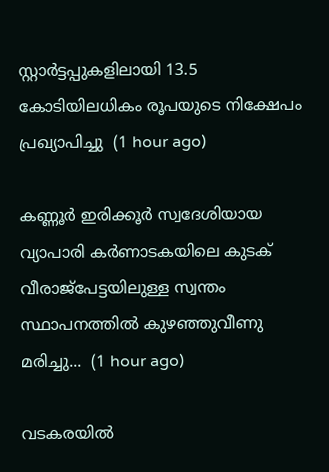സ്റ്റാർട്ടപ്പുകളിലായി 13.5 കോടിയിലധികം രൂപയുടെ നിക്ഷേപം പ്രഖ്യാപിച്ചു  (1 hour ago)

കണ്ണൂർ ഇരിക്കൂർ സ്വദേശിയായ വ്യാപാരി കർണാടകയിലെ കുടക് വീരാജ്പേട്ടയിലുള്ള സ്വന്തം സ്ഥാപനത്തിൽ കുഴഞ്ഞുവീണു മരിച്ചു...  (1 hour ago)

വടകരയിൽ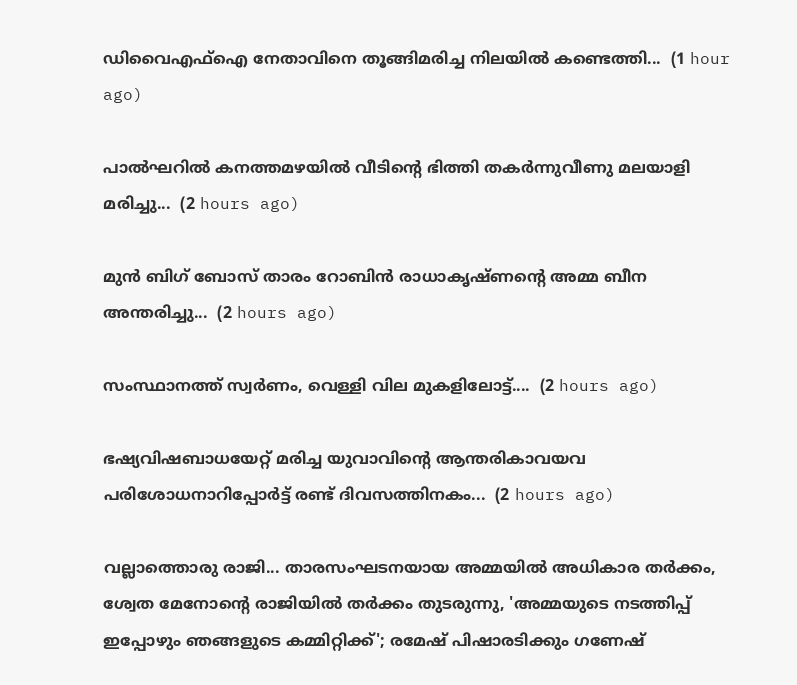ഡിവൈഎഫ്ഐ നേതാവിനെ തൂങ്ങിമരിച്ച നിലയിൽ കണ്ടെത്തി...  (1 hour ago)

പാൽഘറിൽ കനത്തമഴയിൽ വീടിന്റെ ഭിത്തി തകർന്നുവീണു മലയാളി മരിച്ചു...  (2 hours ago)

മുൻ ബിഗ് ബോസ് താരം റോബിൻ രാധാകൃഷ്ണന്റെ അമ്മ ബീന അന്തരിച്ചു...  (2 hours ago)

സംസ്ഥാനത്ത് സ്വർണം, വെള്ളി വില മുകളിലോട്ട്....  (2 hours ago)

ഭഷ്യവിഷബാധയേറ്റ്‌ മരിച്ച യുവാവിന്റെ ആന്തരികാവയവ പരിശോധനാറിപ്പോർട്ട്‌ രണ്ട്‌ ദിവസത്തിനകം...  (2 hours ago)

വല്ലാത്തൊരു രാജി... താരസംഘടനയായ അമ്മയിൽ അധികാര തർക്കം, ശ്വേത മേനോന്റെ രാജിയിൽ തർക്കം തുടരുന്നു, 'അമ്മയുടെ നടത്തിപ്പ് ഇപ്പോഴും ഞങ്ങളുടെ കമ്മിറ്റിക്ക്'; രമേഷ് പിഷാരടിക്കും ഗണേഷ്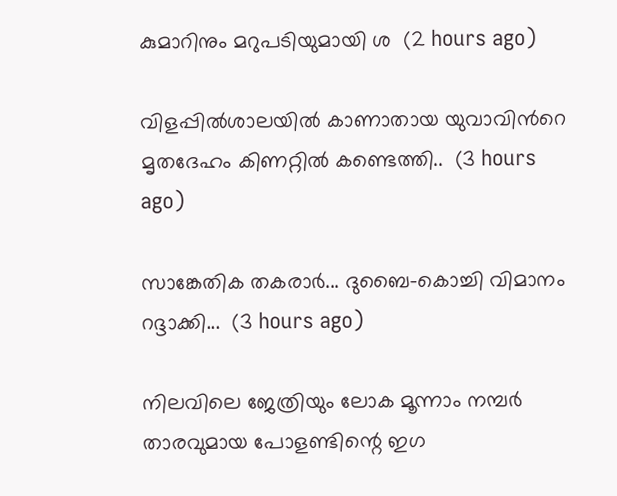കുമാറിനും മറുപടിയുമായി ശ  (2 hours ago)

വിളപ്പിൽശാലയിൽ കാണാതായ യുവാവിന്‍റെ മൃതദേഹം കിണറ്റിൽ കണ്ടെത്തി..  (3 hours ago)

സാങ്കേതിക തകരാർ... ദുബൈ-കൊച്ചി വിമാനം റദ്ദാക്കി...  (3 hours ago)

നിലവിലെ ജേത്രിയും ലോക മൂന്നാം നമ്പർ താരവുമായ പോളണ്ടിന്റെ ഇഗ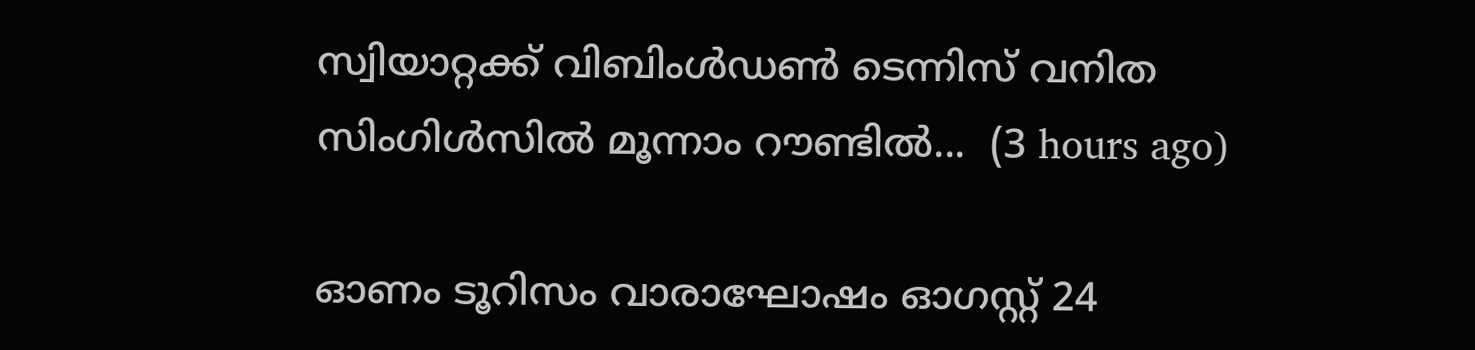സ്വിയാറ്റക്ക് വിബിംൾഡൺ ടെന്നിസ് വനിത സിംഗിൾസിൽ മൂന്നാം റൗണ്ടിൽ...  (3 hours ago)

ഓണം ടൂറിസം വാരാഘോഷം ഓഗസ്റ്റ് 24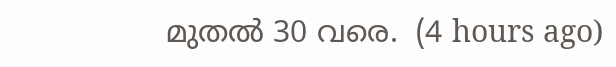മുതൽ 30 വരെ.  (4 hours ago)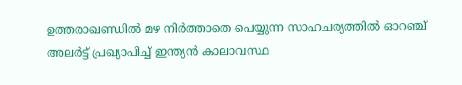ഉത്തരാഖണ്ഡിൽ മഴ നിർത്താതെ പെയ്യുന്ന സാഹചര്യത്തിൽ ഓറഞ്ച് അലർട്ട് പ്രഖ്യാപിച്ച് ഇന്ത്യൻ കാലാവസ്ഥ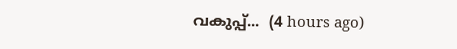വകുപ്പ്...  (4 hours ago)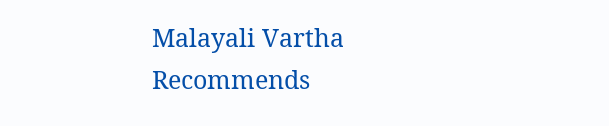Malayali Vartha Recommends